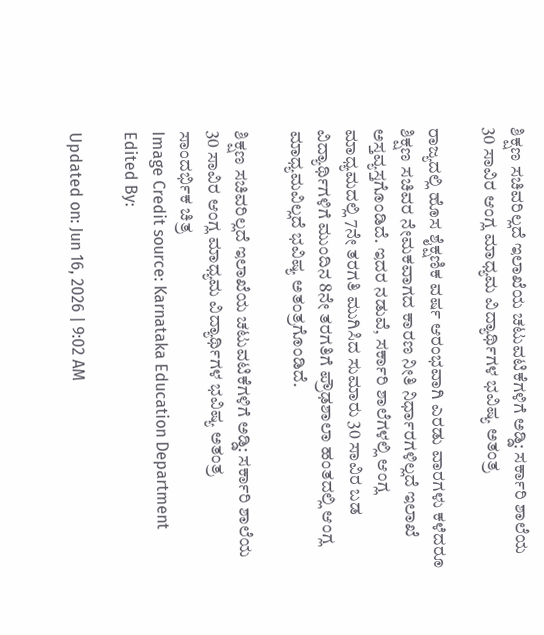ಶಿಕ್ಷಣ ಸಚಿವರಿಲ್ಲದೆ ಇಲಾಖೆಯ ಚಟುವಟಿಕೆಗಳಿಗೆ ಅಡ್ಡಿ: ಸರ್ಕಾರಿ ಶಾಲೆಯ 30 ಸಾವಿರ ಆಂಗ್ಲ ಮಾಧ್ಯಮ ವಿದ್ಯಾರ್ಥಿಗಳ ಭವಿಷ್ಯ ಅತಂತ್ರ

ರಾಜ್ಯದಲ್ಲಿ ಹೊಸ ಶೈಕ್ಷಣಿಕ ವರ್ಷ ಆರಂಭವಾಗಿ ಎರಡು ವಾರಗಳು ಕಳೆದರೂ ಶಿಕ್ಷಣ ಸಚಿವರ ನೇಮಕವಾಗದ ಕಾರಣ ನೀತಿ ನಿರ್ಧಾರಗಳಿಲ್ಲದೆ ಇಲಾಖೆ ಅಸ್ತವ್ಯಸ್ತಗೊಂಡಿದೆ. ಇದರ ನಡುವೆ, ಸರ್ಕಾರಿ ಶಾಲೆಗಳಲ್ಲಿ ಆಂಗ್ಲ ಮಾಧ್ಯಮದಲ್ಲಿ 7ನೇ ತರಗತಿ ಮುಗಿಸಿದ ಸುಮಾರು 30 ಸಾವಿರ ಬಡ ವಿದ್ಯಾರ್ಥಿಗಳಿಗೆ ಮುಂದಿನ 8ನೇ ತರಗತಿಗೆ ಪ್ರೌಢಶಾಲಾ ಹಂತದಲ್ಲಿ ಆಂಗ್ಲ ಮಾಧ್ಯಮವಿಲ್ಲದೆ ಭವಿಷ್ಯ ಅತಂತ್ರಗೊಂಡಿದೆ.

ಶಿಕ್ಷಣ ಸಚಿವರಿಲ್ಲದೆ ಇಲಾಖೆಯ ಚಟುವಟಿಕೆಗಳಿಗೆ ಅಡ್ಡಿ: ಸರ್ಕಾರಿ ಶಾಲೆಯ 30 ಸಾವಿರ ಆಂಗ್ಲ ಮಾಧ್ಯಮ ವಿದ್ಯಾರ್ಥಿಗಳ ಭವಿಷ್ಯ ಅತಂತ್ರ
ಸಾಂದರ್ಭಿಕ ಚಿತ್ರ
Image Credit source: Karnataka Education Department
Edited By:

Updated on: Jun 16, 2026 | 9:02 AM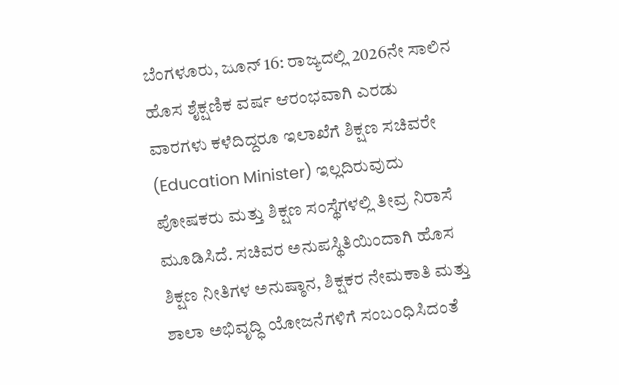ಬೆಂಗಳೂರು, ಜೂನ್ 16: ರಾಜ್ಯದಲ್ಲಿ 2026ನೇ ಸಾಲಿನ ಹೊಸ ಶೈಕ್ಷಣಿಕ ವರ್ಷ ಆರಂಭವಾಗಿ ಎರಡು ವಾರಗಳು ಕಳೆದಿದ್ದರೂ ಇಲಾಖೆಗೆ ಶಿಕ್ಷಣ ಸಚಿವರೇ (Education Minister) ಇಲ್ಲದಿರುವುದು ಪೋಷಕರು ಮತ್ತು ಶಿಕ್ಷಣ ಸಂಸ್ಥೆಗಳಲ್ಲಿ ತೀವ್ರ ನಿರಾಸೆ ಮೂಡಿಸಿದೆ. ಸಚಿವರ ಅನುಪಸ್ಥಿತಿಯಿಂದಾಗಿ ಹೊಸ ಶಿಕ್ಷಣ ನೀತಿಗಳ ಅನುಷ್ಠಾನ, ಶಿಕ್ಷಕರ ನೇಮಕಾತಿ ಮತ್ತು ಶಾಲಾ ಅಭಿವೃದ್ಧಿ ಯೋಜನೆಗಳಿಗೆ ಸಂಬಂಧಿಸಿದಂತೆ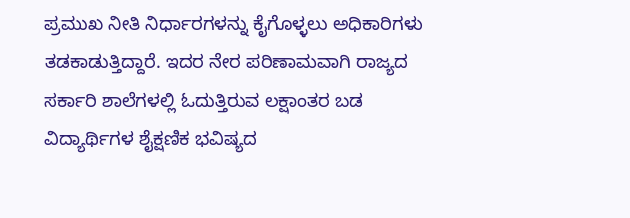ಪ್ರಮುಖ ನೀತಿ ನಿರ್ಧಾರಗಳನ್ನು ಕೈಗೊಳ್ಳಲು ಅಧಿಕಾರಿಗಳು ತಡಕಾಡುತ್ತಿದ್ದಾರೆ. ಇದರ ನೇರ ಪರಿಣಾಮವಾಗಿ ರಾಜ್ಯದ ಸರ್ಕಾರಿ ಶಾಲೆಗಳಲ್ಲಿ ಓದುತ್ತಿರುವ ಲಕ್ಷಾಂತರ ಬಡ ವಿದ್ಯಾರ್ಥಿಗಳ ಶೈಕ್ಷಣಿಕ ಭವಿಷ್ಯದ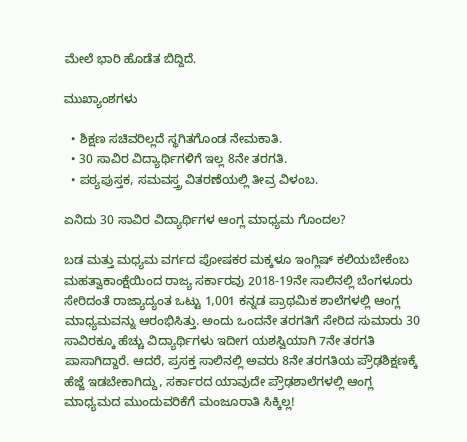ಮೇಲೆ ಭಾರಿ ಹೊಡೆತ ಬಿದ್ದಿದೆ.

ಮುಖ್ಯಾಂಶಗಳು

  • ಶಿಕ್ಷಣ ಸಚಿವರಿಲ್ಲದೆ ಸ್ಥಗಿತಗೊಂಡ ನೇಮಕಾತಿ.
  • 30 ಸಾವಿರ ವಿದ್ಯಾರ್ಥಿಗಳಿಗೆ ಇಲ್ಲ 8ನೇ ತರಗತಿ.
  • ಪಠ್ಯಪುಸ್ತಕ, ಸಮವಸ್ತ್ರ ವಿತರಣೆಯಲ್ಲಿ ತೀವ್ರ ವಿಳಂಬ.

ಏನಿದು 30 ಸಾವಿರ ವಿದ್ಯಾರ್ಥಿಗಳ ಆಂಗ್ಲ ಮಾಧ್ಯಮ ಗೊಂದಲ?

ಬಡ ಮತ್ತು ಮಧ್ಯಮ ವರ್ಗದ ಪೋಷಕರ ಮಕ್ಕಳೂ ಇಂಗ್ಲಿಷ್ ಕಲಿಯಬೇಕೆಂಬ ಮಹತ್ವಾಕಾಂಕ್ಷೆಯಿಂದ ರಾಜ್ಯ ಸರ್ಕಾರವು 2018-19ನೇ ಸಾಲಿನಲ್ಲಿ ಬೆಂಗಳೂರು ಸೇರಿದಂತೆ ರಾಜ್ಯಾದ್ಯಂತ ಒಟ್ಟು 1,001 ಕನ್ನಡ ಪ್ರಾಥಮಿಕ ಶಾಲೆಗಳಲ್ಲಿ ಆಂಗ್ಲ ಮಾಧ್ಯಮವನ್ನು ಆರಂಭಿಸಿತ್ತು. ಅಂದು ಒಂದನೇ ತರಗತಿಗೆ ಸೇರಿದ ಸುಮಾರು 30 ಸಾವಿರಕ್ಕೂ ಹೆಚ್ಚು ವಿದ್ಯಾರ್ಥಿಗಳು ಇದೀಗ ಯಶಸ್ವಿಯಾಗಿ 7ನೇ ತರಗತಿ ಪಾಸಾಗಿದ್ದಾರೆ. ಆದರೆ, ಪ್ರಸಕ್ತ ಸಾಲಿನಲ್ಲಿ ಅವರು 8ನೇ ತರಗತಿಯ ಪ್ರೌಢಶಿಕ್ಷಣಕ್ಕೆ ಹೆಜ್ಜೆ ಇಡಬೇಕಾಗಿದ್ದು, ಸರ್ಕಾರದ ಯಾವುದೇ ಪ್ರೌಢಶಾಲೆಗಳಲ್ಲಿ ಆಂಗ್ಲ ಮಾಧ್ಯಮದ ಮುಂದುವರಿಕೆಗೆ ಮಂಜೂರಾತಿ ಸಿಕ್ಕಿಲ್ಲ!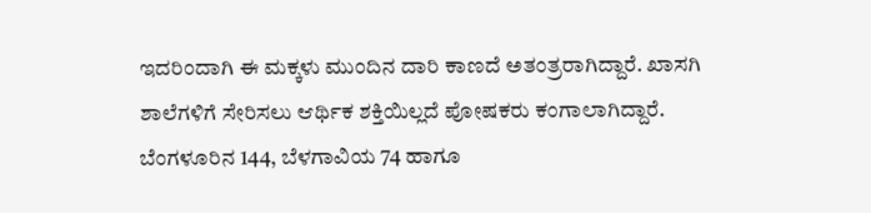ಇದರಿಂದಾಗಿ ಈ ಮಕ್ಕಳು ಮುಂದಿನ ದಾರಿ ಕಾಣದೆ ಅತಂತ್ರರಾಗಿದ್ದಾರೆ. ಖಾಸಗಿ ಶಾಲೆಗಳಿಗೆ ಸೇರಿಸಲು ಆರ್ಥಿಕ ಶಕ್ತಿಯಿಲ್ಲದೆ ಪೋಷಕರು ಕಂಗಾಲಾಗಿದ್ದಾರೆ. ಬೆಂಗಳೂರಿನ 144, ಬೆಳಗಾವಿಯ 74 ಹಾಗೂ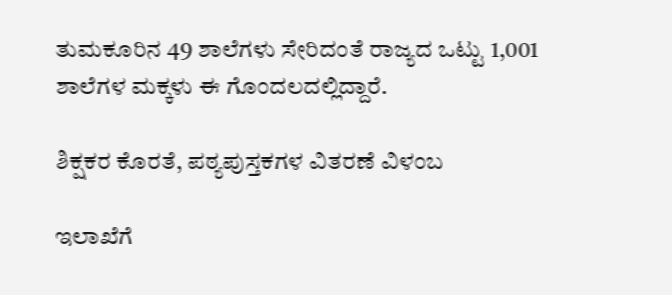ತುಮಕೂರಿನ 49 ಶಾಲೆಗಳು ಸೇರಿದಂತೆ ರಾಜ್ಯದ ಒಟ್ಟು 1,001 ಶಾಲೆಗಳ ಮಕ್ಕಳು ಈ ಗೊಂದಲದಲ್ಲಿದ್ದಾರೆ.

ಶಿಕ್ಷಕರ ಕೊರತೆ, ಪಠ್ಯಪುಸ್ತಕಗಳ ವಿತರಣೆ ವಿಳಂಬ

ಇಲಾಖೆಗೆ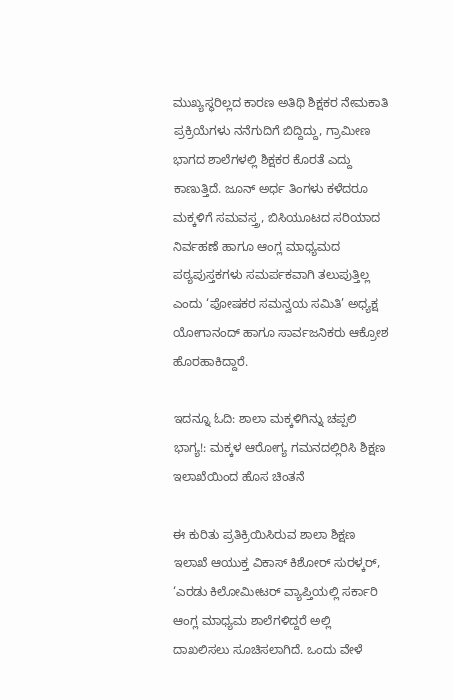ಮುಖ್ಯಸ್ಥರಿಲ್ಲದ ಕಾರಣ ಅತಿಥಿ ಶಿಕ್ಷಕರ ನೇಮಕಾತಿ ಪ್ರಕ್ರಿಯೆಗಳು ನನೆಗುದಿಗೆ ಬಿದ್ದಿದ್ದು, ಗ್ರಾಮೀಣ ಭಾಗದ ಶಾಲೆಗಳಲ್ಲಿ ಶಿಕ್ಷಕರ ಕೊರತೆ ಎದ್ದು ಕಾಣುತ್ತಿದೆ. ಜೂನ್ ಅರ್ಧ ತಿಂಗಳು ಕಳೆದರೂ ಮಕ್ಕಳಿಗೆ ಸಮವಸ್ತ್ರ, ಬಿಸಿಯೂಟದ ಸರಿಯಾದ ನಿರ್ವಹಣೆ ಹಾಗೂ ಆಂಗ್ಲ ಮಾಧ್ಯಮದ ಪಠ್ಯಪುಸ್ತಕಗಳು ಸಮರ್ಪಕವಾಗಿ ತಲುಪುತ್ತಿಲ್ಲ ಎಂದು ‘ಪೋಷಕರ ಸಮನ್ವಯ ಸಮಿತಿ’ ಅಧ್ಯಕ್ಷ ಯೋಗಾನಂದ್ ಹಾಗೂ ಸಾರ್ವಜನಿಕರು ಆಕ್ರೋಶ ಹೊರಹಾಕಿದ್ದಾರೆ.

ಇದನ್ನೂ ಓದಿ: ಶಾಲಾ ಮಕ್ಕಳಿಗಿನ್ನು ಚಪ್ಪಲಿ ಭಾಗ್ಯ!: ಮಕ್ಕಳ ಆರೋಗ್ಯ ಗಮನದಲ್ಲಿರಿಸಿ ಶಿಕ್ಷಣ ಇಲಾಖೆಯಿಂದ ಹೊಸ ಚಿಂತನೆ

ಈ ಕುರಿತು ಪ್ರತಿಕ್ರಿಯಿಸಿರುವ ಶಾಲಾ ಶಿಕ್ಷಣ ಇಲಾಖೆ ಆಯುಕ್ತ ವಿಕಾಸ್ ಕಿಶೋರ್ ಸುರಳ್ಕರ್, ‘ಎರಡು ಕಿಲೋಮೀಟರ್ ವ್ಯಾಪ್ತಿಯಲ್ಲಿ ಸರ್ಕಾರಿ ಆಂಗ್ಲ ಮಾಧ್ಯಮ ಶಾಲೆಗಳಿದ್ದರೆ ಅಲ್ಲಿ ದಾಖಲಿಸಲು ಸೂಚಿಸಲಾಗಿದೆ. ಒಂದು ವೇಳೆ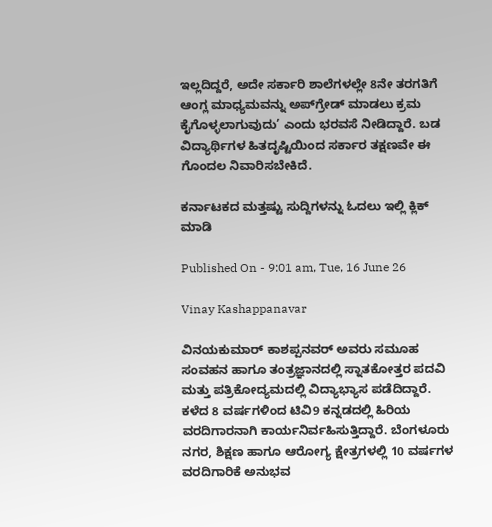ಇಲ್ಲದಿದ್ದರೆ, ಅದೇ ಸರ್ಕಾರಿ ಶಾಲೆಗಳಲ್ಲೇ 8ನೇ ತರಗತಿಗೆ ಆಂಗ್ಲ ಮಾಧ್ಯಮವನ್ನು ಅಪ್‌ಗ್ರೇಡ್ ಮಾಡಲು ಕ್ರಮ ಕೈಗೊಳ್ಳಲಾಗುವುದು’ ಎಂದು ಭರವಸೆ ನೀಡಿದ್ದಾರೆ. ಬಡ ವಿದ್ಯಾರ್ಥಿಗಳ ಹಿತದೃಷ್ಟಿಯಿಂದ ಸರ್ಕಾರ ತಕ್ಷಣವೇ ಈ ಗೊಂದಲ ನಿವಾರಿಸಬೇಕಿದೆ.

ಕರ್ನಾಟಕದ ಮತ್ತಷ್ಟು ಸುದ್ದಿಗಳನ್ನು ಓದಲು ಇಲ್ಲಿ ಕ್ಲಿಕ್ ಮಾಡಿ

Published On - 9:01 am, Tue, 16 June 26

Vinay Kashappanavar

ವಿನಯಕುಮಾರ್ ಕಾಶಪ್ಪನವರ್ ಅವರು ಸಮೂಹ ಸಂವಹನ ಹಾಗೂ ತಂತ್ರಜ್ಞಾನದಲ್ಲಿ ಸ್ನಾತಕೋತ್ತರ ಪದವಿ ಮತ್ತು ಪತ್ರಿಕೋದ್ಯಮದಲ್ಲಿ ವಿದ್ಯಾಭ್ಯಾಸ ಪಡೆದಿದ್ದಾರೆ. ಕಳೆದ 8 ವರ್ಷಗಳಿಂದ ಟಿವಿ9 ಕನ್ನಡದಲ್ಲಿ ಹಿರಿಯ ವರದಿಗಾರನಾಗಿ ಕಾರ್ಯನಿರ್ವಹಿಸುತ್ತಿದ್ದಾರೆ. ಬೆಂಗಳೂರು ನಗರ, ಶಿಕ್ಷಣ ಹಾಗೂ ಆರೋಗ್ಯ ಕ್ಷೇತ್ರಗಳಲ್ಲಿ 10 ವರ್ಷಗಳ ವರದಿಗಾರಿಕೆ ಅನುಭವ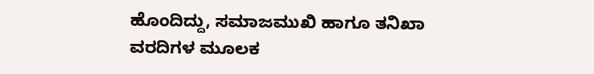ಹೊಂದಿದ್ದು, ಸಮಾಜಮುಖಿ ಹಾಗೂ ತನಿಖಾ ವರದಿಗಳ ಮೂಲಕ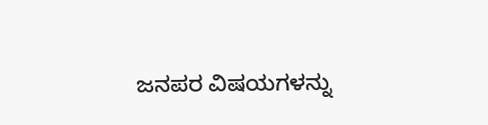ಜನಪರ ವಿಷಯಗಳನ್ನು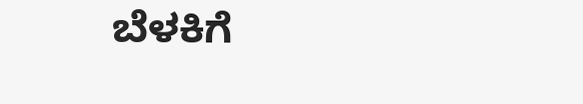ಬೆಳಕಿಗೆ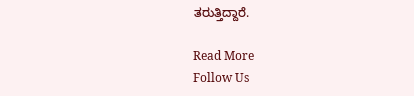ತರುತ್ತಿದ್ದಾರೆ.

Read More
Follow Us